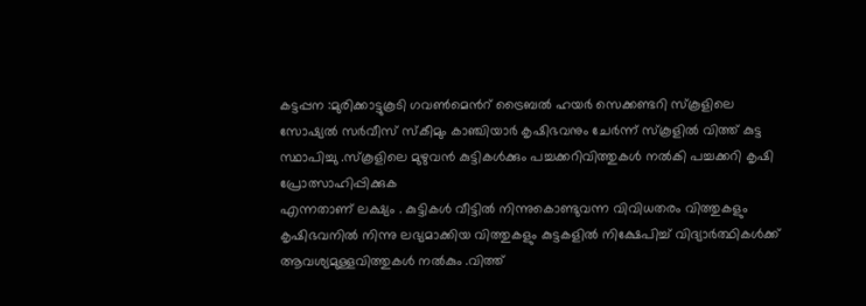കട്ടപ്പന :മുരിക്കാട്ടുകൂടി ഗവൺമെൻറ് ട്രൈബൽ ഹയർ സെക്കണ്ടറി സ്കൂളിലെ സോഷ്യൽ സർവീസ് സ്കീമും കാഞ്ചിയാർ കൃഷിഭവനും ചേർന്ന് സ്കൂളിൽ വിത്ത് കുട്ട സ്ഥാപിച്ചു .സ്കൂളിലെ മുഴുവൻ കുട്ടികൾക്കും പച്ചക്കറിവിത്തുകൾ നൽകി പച്ചക്കറി കൃഷി പ്രോത്സാഹിപ്പിക്കുക
എന്നതാണ് ലക്ഷ്യം . കുട്ടികൾ വീട്ടിൽ നിന്നുകൊണ്ടുവന്ന വിവിധതരം വിത്തുകളും കൃഷിഭവനിൽ നിന്നു ലഭ്യമാക്കിയ വിത്തുകളും കുട്ടകളിൽ നിക്ഷേപിച്ച് വിദ്യാർത്ഥികൾക്ക് ആവശ്യമുള്ളവിത്തുകൾ നൽകും .വിത്ത്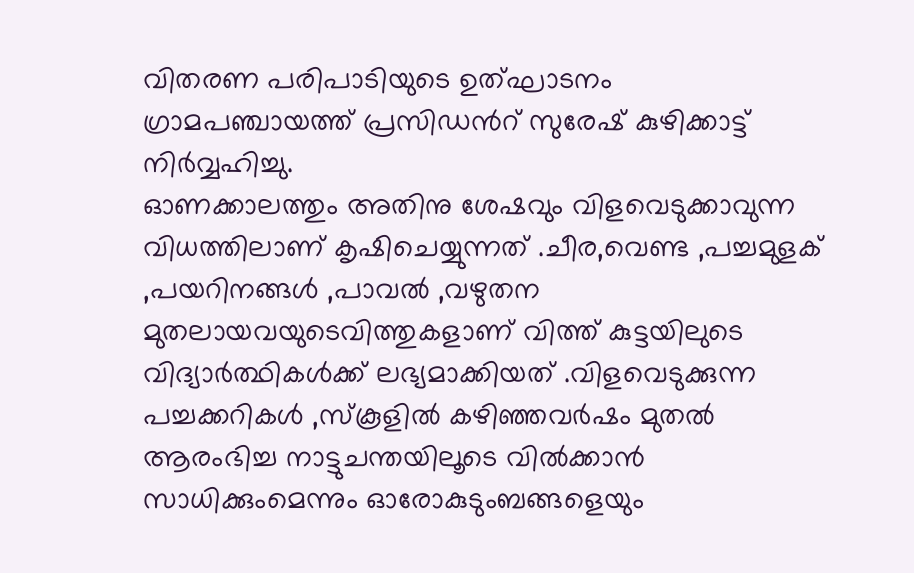വിതരണ പരിപാടിയുടെ ഉത്ഘാടനം ഗ്രാമപഞ്ചായത്ത് പ്രസിഡൻറ് സുരേഷ് കുഴിക്കാട്ട് നിർവ്വഹിച്ചു.
ഓണക്കാലത്തും അതിനു ശേഷവും വിളവെടുക്കാവുന്ന വിധത്തിലാണ് കൃഷിചെയ്യുന്നത് .ചീര,വെണ്ട ,പച്ചമുളക് ,പയറിനങ്ങൾ ,പാവൽ ,വഴുതന മുതലായവയുടെവിത്തുകളാണ് വിത്ത് കുട്ടയിലുടെ വിദ്യാർത്ഥികൾക്ക് ലഭ്യമാക്കിയത് .വിളവെടുക്കുന്ന പച്ചക്കറികൾ ,സ്കൂളിൽ കഴിഞ്ഞവർഷം മുതൽ ആരംഭിച്ച നാട്ടുചന്തയിലൂടെ വിൽക്കാൻ സാധിക്കുംമെന്നും ഓരോകുടുംബങ്ങളെയും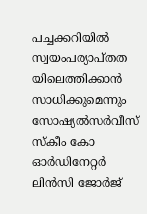പച്ചക്കറിയിൽ സ്വയംപര്യാപ്തത യിലെത്തിക്കാൻ സാധിക്കുമെന്നും സോഷ്യൽസർവീസ് സ്കീം കോ ഓർഡിനേറ്റർ ലിൻസി ജോർജ്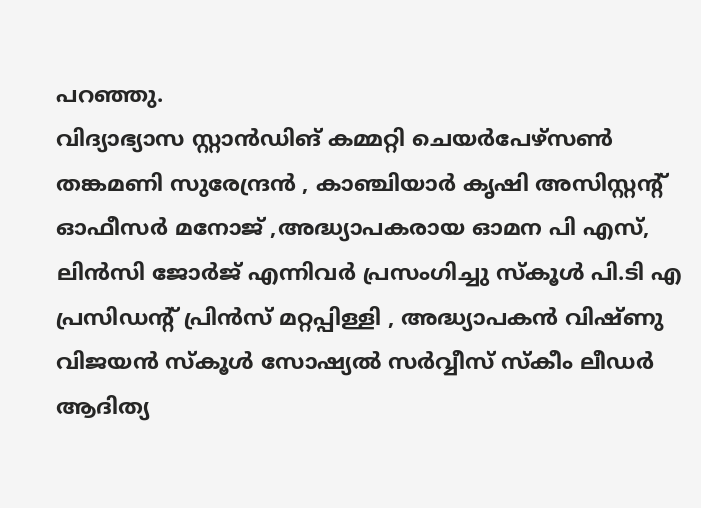പറഞ്ഞു.
വിദ്യാഭ്യാസ സ്റ്റാൻഡിങ് കമ്മറ്റി ചെയർപേഴ്സൺ തങ്കമണി സുരേന്ദ്രൻ , കാഞ്ചിയാർ കൃഷി അസിസ്റ്റന്റ് ഓഫീസർ മനോജ് ,അദ്ധ്യാപകരായ ഓമന പി എസ്, ലിൻസി ജോർജ് എന്നിവർ പ്രസംഗിച്ചു സ്കൂൾ പി.ടി എ പ്രസിഡന്റ് പ്രിൻസ് മറ്റപ്പിള്ളി , അദ്ധ്യാപകൻ വിഷ്ണു വിജയൻ സ്കൂൾ സോഷ്യൽ സർവ്വീസ് സ്കീം ലീഡർ ആദിത്യ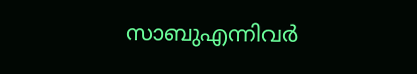സാബുഎന്നിവർ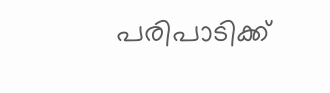പരിപാടിക്ക്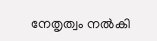നേതൃത്വം നൽകി